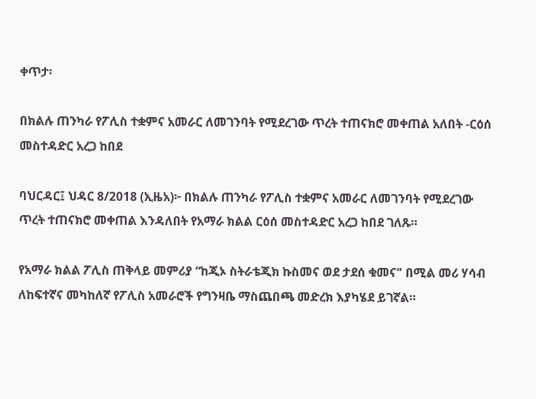ቀጥታ፡

በክልሉ ጠንካራ የፖሊስ ተቋምና አመራር ለመገንባት የሚደረገው ጥረት ተጠናክሮ መቀጠል አለበት -ርዕሰ መስተዳድር አረጋ ከበደ

ባህርዳር፤ ህዳር 8/2018 (ኢዜአ)፦ በክልሉ ጠንካራ የፖሊስ ተቋምና አመራር ለመገንባት የሚደረገው ጥረት ተጠናክሮ መቀጠል እንዳለበት የአማራ ክልል ርዕሰ መስተዳድር አረጋ ከበደ ገለጹ።

የአማራ ክልል ፖሊስ ጠቅላይ መምሪያ “ከጂኦ ስትራቴጂክ ኩስመና ወደ ታደሰ ቁመና" በሚል መሪ ሃሳብ ለከፍተኛና መካከለኛ የፖሊስ አመራሮች የግንዛቤ ማስጨበጫ መድረክ እያካሄደ ይገኛል።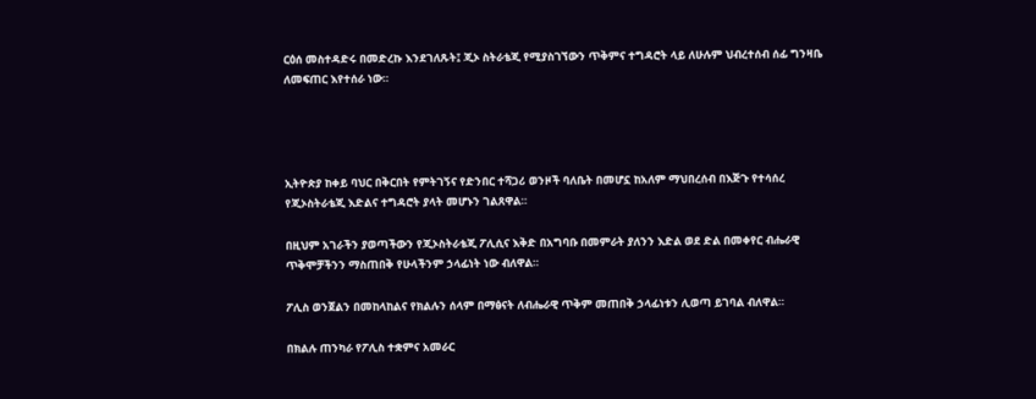ርዕሰ መስተዳድሩ በመድረኩ እንደገለጹት፤ ጂኦ ስትራቴጂ የሚያስገኘውን ጥቅምና ተግዳሮት ላይ ለሁሉም ህብረተሰብ ሰፊ ግንዛቤ ለመፍጠር እየተሰራ ነው።




ኢትዮጵያ ከቀይ ባህር በቅርበት የምትገኝና የድንበር ተሻጋሪ ወንዞች ባለቤት በመሆኗ ከአለም ማህበረሰብ በእጅጉ የተሳሰረ የጂኦስትራቴጂ እድልና ተግዳሮት ያላት መሆኑን ገልጸዋል።

በዚህም አገራችን ያወጣችውን የጂኦስትራቴጂ ፖሊሲና እቅድ በአግባቡ በመምራት ያለንን እድል ወደ ድል በመቀየር ብሔራዊ ጥቅሞቻችንን ማስጠበቅ የሁላችንም ኃላፊነት ነው ብለዋል።

ፖሊስ ወንጀልን በመከላከልና የክልሉን ሰላም በማፅናት ለብሔራዊ ጥቅም መጠበቅ ኃላፊነቱን ሊወጣ ይገባል ብለዋል።

በክልሉ ጠንካራ የፖሊስ ተቋምና አመራር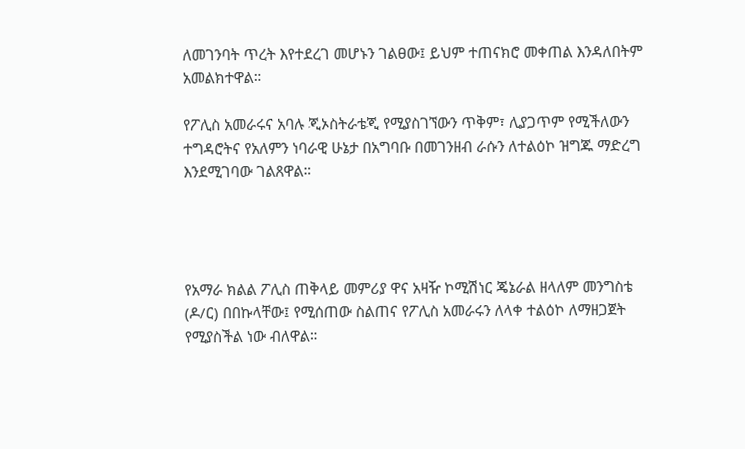ለመገንባት ጥረት እየተደረገ መሆኑን ገልፀው፤ ይህም ተጠናክሮ መቀጠል እንዳለበትም አመልክተዋል።

የፖሊስ አመራሩና አባሉ ጂኦስትራቴጂ የሚያስገኘውን ጥቅም፣ ሊያጋጥም የሚችለውን ተግዳሮትና የአለምን ነባራዊ ሁኔታ በአግባቡ በመገንዘብ ራሱን ለተልዕኮ ዝግጁ ማድረግ እንደሚገባው ገልጸዋል።




የአማራ ክልል ፖሊስ ጠቅላይ መምሪያ ዋና አዛዥ ኮሚሽነር ጄኔራል ዘላለም መንግስቴ (ዶ/ር) በበኩላቸው፤ የሚሰጠው ስልጠና የፖሊስ አመራሩን ለላቀ ተልዕኮ ለማዘጋጀት የሚያስችል ነው ብለዋል።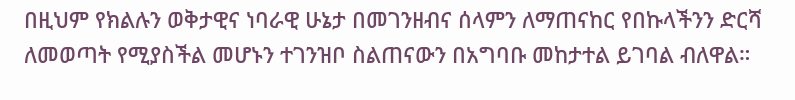በዚህም የክልሉን ወቅታዊና ነባራዊ ሁኔታ በመገንዘብና ሰላምን ለማጠናከር የበኩላችንን ድርሻ ለመወጣት የሚያስችል መሆኑን ተገንዝቦ ስልጠናውን በአግባቡ መከታተል ይገባል ብለዋል።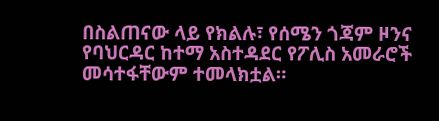በስልጠናው ላይ የክልሉ፣ የሰሜን ጎጃም ዞንና የባህርዳር ከተማ አስተዳደር የፖሊስ አመራሮች መሳተፋቸውም ተመላክቷል።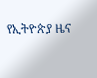የኢትዮጵያ ዜና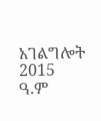አገልግሎት
2015
ዓ.ም